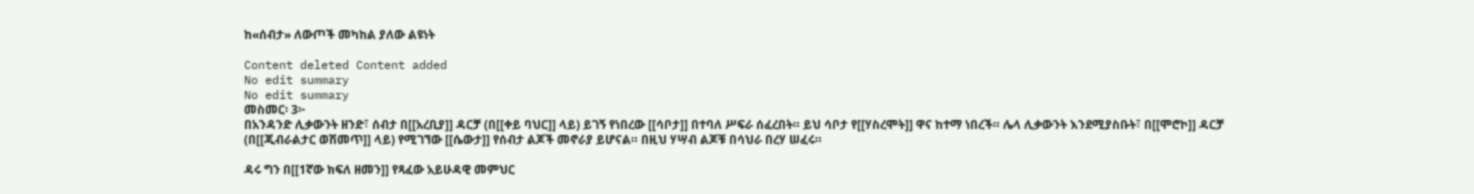ከ«ሰብታ» ለውጦች መካከል ያለው ልዩነት

Content deleted Content added
No edit summary
No edit summary
መስመር፡ 3፦
በአንዳንድ ሊቃውንት ዘንድ፣ ሰብታ በ[[አረቢያ]] ዳርቻ (በ[[ቀይ ባህር]] ላይ) ይገኝ የነበረው [[ሳቦታ]] በተባለ ሥፍራ ሰፈረበት። ይህ ሳቦታ የ[[ሃስረሞት]] ዋና ከተማ ነበረች። ሌላ ሊቃውንት እንደሚያስቡት፣ በ[[ሞሮኮ]] ዳርቻ (በ[[ጂብራልታር ወሽመጥ]] ላይ) የሚገኘው [[ሴውታ]] የሰብታ ልጆች መኖራያ ይሆናል። በዚህ ሃሣብ ልጆቹ በሳህራ በረሃ ሠፈሩ።

ዳሩ ግን በ[[1ኛው ክፍለ ዘመን]] የጻፈው አይሁዳዊ መምህር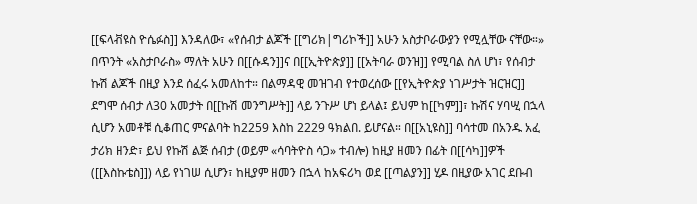[[ፍላቭዩስ ዮሴፉስ]] እንዳለው፣ «የሰብታ ልጆች [[ግሪክ|ግሪኮች]] አሁን አስታቦራውያን የሚሏቸው ናቸው።» በጥንት «አስታቦራስ» ማለት አሁን በ[[ሱዳን]]ና በ[[ኢትዮጵያ]] [[አትባራ ወንዝ]] የሚባል ስለ ሆነ፣ የሰብታ ኩሽ ልጆች በዚያ እንደ ሰፈሩ አመለከተ። በልማዳዊ መዝገብ የተወረሰው [[የኢትዮጵያ ነገሥታት ዝርዝር]] ደግሞ ሰብታ ለ30 አመታት በ[[ኩሽ መንግሥት]] ላይ ንጉሥ ሆነ ይላል፤ ይህም ከ[[ካም]]፣ ኩሽና ሃባሢ በኋላ ሲሆን አመቶቹ ሲቆጠር ምናልባት ከ2259 እስከ 2229 ዓክልበ. ይሆናል። በ[[አኒዩስ]] ባሳተመ በአንዱ አፈ ታሪክ ዘንድ፣ ይህ የኩሽ ልጅ ሰብታ (ወይም «ሳባትዮስ ሳጋ» ተብሎ) ከዚያ ዘመን በፊት በ[[ሳካ]]ዎች ([[እስኩቴስ]]) ላይ የነገሠ ሲሆን፣ ከዚያም ዘመን በኋላ ከአፍሪካ ወደ [[ጣልያን]] ሂዶ በዚያው አገር ደቡብ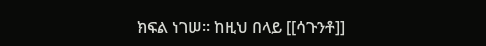ክፍል ነገሠ። ከዚህ በላይ [[ሳጉንቶ]]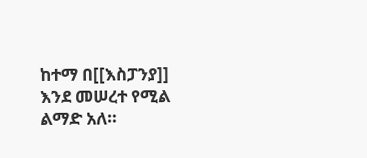ከተማ በ[[እስፓንያ]] እንደ መሠረተ የሚል ልማድ አለ።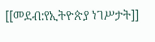[[መደብ:የኢትዮጵያ ነገሥታት]]